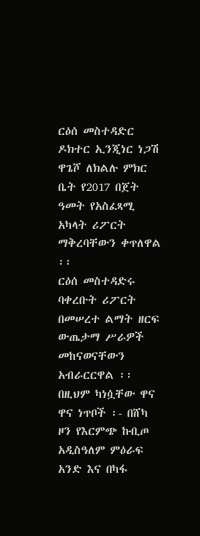ርዕሰ መስተዳድር ዶክተር ኢንጂነር ነጋሽ ዋጌሾ ለክልሉ ምክር ቤት የ2017 በጀት ዓመት የአስፈጻሚ አካላት ሪፖርት ማቅረባቸውን ቀጥለዋል ፡፡
ርዕሰ መስተዳድሩ ባቀረቡት ሪፖርት በመሠረተ ልማት ዘርፍ ውጤታማ ሥራዎች መከናወናቸውን አብራርርዋል ፡፡በዚህም ካነሷቸው ዋና ዋና ነጥቦች ፡- በሸካ ዞን የእርምጭ ኩቢጦ አዲስዓለም ምዕራፍ አንድ እና በካፋ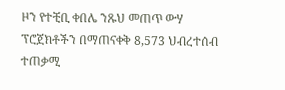ዞን የተቺቢ ቀበሌ ንጹህ መጠጥ ውሃ ፕሮጀክቶችን በማጠናቀቅ 8,573 ህብረተሰብ ተጠቃሚ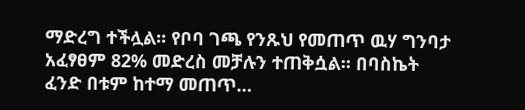ማድረግ ተችሏል፡፡ የቦባ ገጫ የንጹህ የመጠጥ ዉሃ ግንባታ አፈፃፀም 82% መድረስ መቻሉን ተጠቅሷል። በባስኬት ፈንድ በቱም ከተማ መጠጥ…